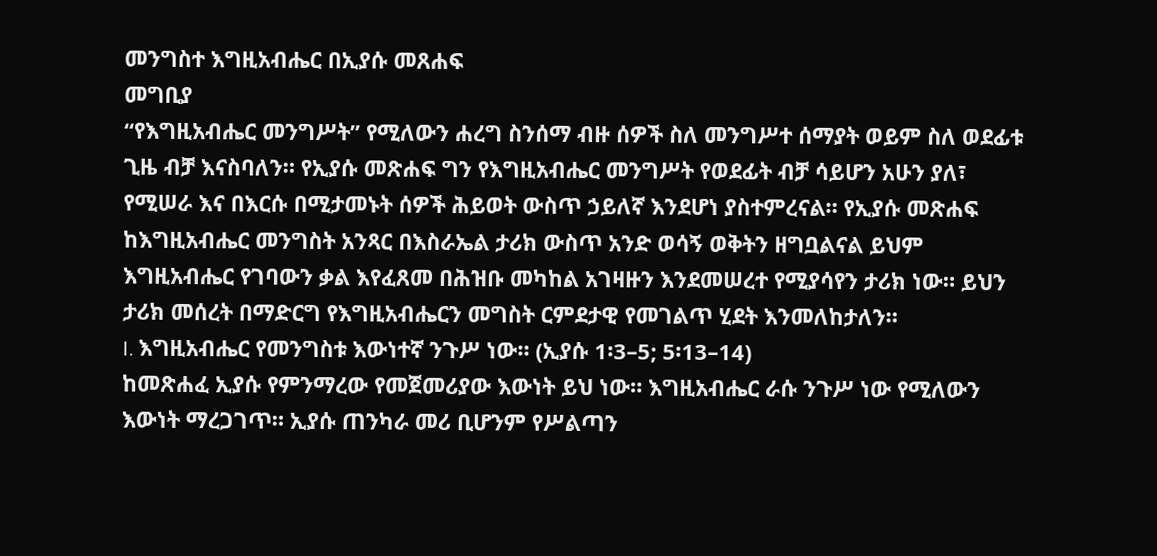መንግስተ እግዚአብሔር በኢያሱ መጸሐፍ
መግቢያ
“የእግዚአብሔር መንግሥት” የሚለውን ሐረግ ስንሰማ ብዙ ሰዎች ስለ መንግሥተ ሰማያት ወይም ስለ ወደፊቱ ጊዜ ብቻ እናስባለን። የኢያሱ መጽሐፍ ግን የእግዚአብሔር መንግሥት የወደፊት ብቻ ሳይሆን አሁን ያለ፣ የሚሠራ እና በእርሱ በሚታመኑት ሰዎች ሕይወት ውስጥ ኃይለኛ እንደሆነ ያስተምረናል። የኢያሱ መጽሐፍ ከእግዚአብሔር መንግስት አንጻር በእስራኤል ታሪክ ውስጥ አንድ ወሳኝ ወቅትን ዘግቧልናል ይህም እግዚአብሔር የገባውን ቃል እየፈጸመ በሕዝቡ መካከል አገዛዙን እንደመሠረተ የሚያሳየን ታሪክ ነው። ይህን ታሪክ መሰረት በማድርግ የእግዚአብሔርን መግስት ርምደታዊ የመገልጥ ሂደት እንመለከታለን።
I. እግዚአብሔር የመንግስቱ እውነተኛ ንጉሥ ነው። (ኢያሱ 1፡3–5; 5፡13–14)
ከመጽሐፈ ኢያሱ የምንማረው የመጀመሪያው እውነት ይህ ነው። እግዚአብሔር ራሱ ንጉሥ ነው የሚለውን እውነት ማረጋገጥ። ኢያሱ ጠንካራ መሪ ቢሆንም የሥልጣን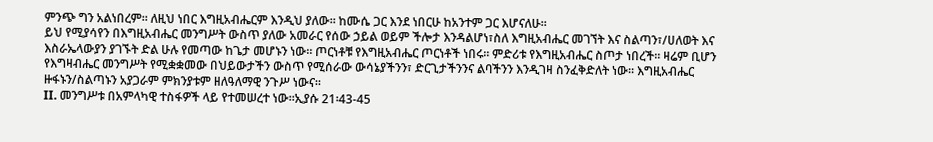ምንጭ ግን አልነበረም። ለዚህ ነበር እግዚአብሔርም እንዲህ ያለው። ከሙሴ ጋር እንደ ነበርሁ ከአንተም ጋር እሆናለሁ።
ይህ የሚያሳየን በእግዚአብሔር መንግሥት ውስጥ ያለው አመራር የሰው ኃይል ወይም ችሎታ እንዳልሆነ፣ስለ እግዚአብሔር መገኘት እና ስልጣን፣/ሀለወት እና እስራኤላውያን ያገኙት ድል ሁሉ የመጣው ከጌታ መሆኑን ነው። ጦርነቶቹ የእግዚአብሔር ጦርነቶች ነበሩ። ምድሪቱ የእግዚአብሔር ስጦታ ነበረች። ዛሬም ቢሆን የእግዛብሔር መንግሥት የሚቋቋመው በህይውታችን ውስጥ የሚሰራው ውሳኔያችንን፣ ድርጊታችንንና ልባችንን እንዲገዛ ስንፈቅድለት ነው። እግዚአብሔር ዙፋኑን/ስልጣኑን አያጋራም ምክንያቱም ዘለዓለማዊ ንጉሥ ነውና።
II. መንግሥቱ በአምላካዊ ተስፋዎች ላይ የተመሠረተ ነው።ኢያሱ 21፡43-45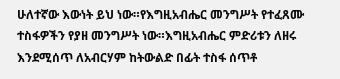ሁለተኛው እውነት ይህ ነው።የእግዚአብሔር መንግሥት የተፈጸሙ ተስፋዎችን የያዘ መንግሥት ነው።እግዚአብሔር ምድሪቱን ለዘሩ እንደሚሰጥ ለአብርሃም ከትውልድ በፊት ተስፋ ሰጥቶ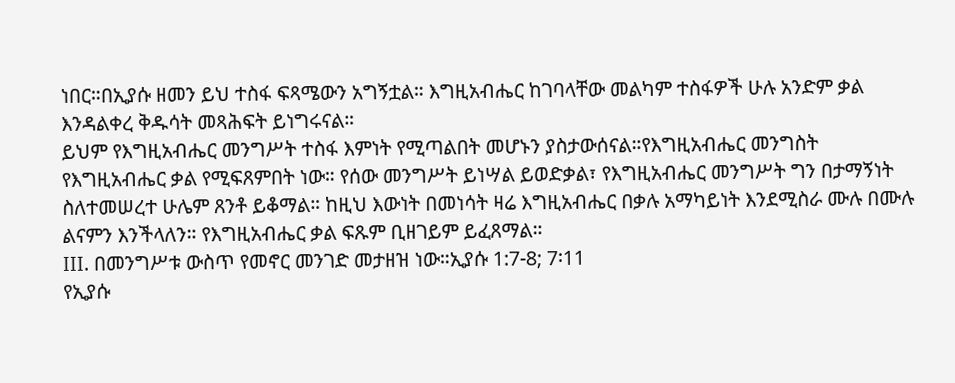ነበር።በኢያሱ ዘመን ይህ ተስፋ ፍጻሜውን አግኝቷል። እግዚአብሔር ከገባላቸው መልካም ተስፋዎች ሁሉ አንድም ቃል እንዳልቀረ ቅዱሳት መጻሕፍት ይነግሩናል።
ይህም የእግዚአብሔር መንግሥት ተስፋ እምነት የሚጣልበት መሆኑን ያስታውሰናል።የእግዚአብሔር መንግስት የእግዚአብሔር ቃል የሚፍጸምበት ነው። የሰው መንግሥት ይነሣል ይወድቃል፣ የእግዚአብሔር መንግሥት ግን በታማኝነት ስለተመሠረተ ሁሌም ጸንቶ ይቆማል። ከዚህ እውነት በመነሳት ዛሬ እግዚአብሔር በቃሉ አማካይነት እንደሚስራ ሙሉ በሙሉ ልናምን እንችላለን። የእግዚአብሔር ቃል ፍጹም ቢዘገይም ይፈጸማል።
III. በመንግሥቱ ውስጥ የመኖር መንገድ መታዘዝ ነው።ኢያሱ 1:7-8; 7፡11
የኢያሱ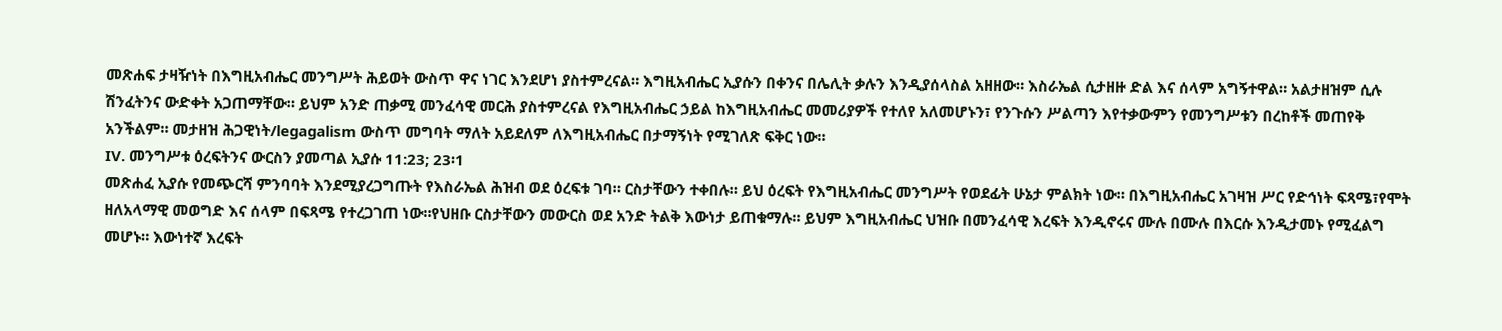መጽሐፍ ታዛዥነት በእግዚአብሔር መንግሥት ሕይወት ውስጥ ዋና ነገር እንደሆነ ያስተምረናል። እግዚአብሔር ኢያሱን በቀንና በሌሊት ቃሉን እንዲያሰላስል አዘዘው። እስራኤል ሲታዘዙ ድል እና ሰላም አግኝተዋል። አልታዘዝም ሲሉ ሽንፈትንና ውድቀት አጋጠማቸው። ይህም አንድ ጠቃሚ መንፈሳዊ መርሕ ያስተምረናል የእግዚአብሔር ኃይል ከእግዚአብሔር መመሪያዎች የተለየ አለመሆኑን፣ የንጉሱን ሥልጣን እየተቃውምን የመንግሥቱን በረከቶች መጠየቅ አንችልም። መታዘዝ ሕጋዊነት/legagalism ውስጥ መግባት ማለት አይደለም ለእግዚአብሔር በታማኝነት የሚገለጽ ፍቅር ነው።
IV. መንግሥቱ ዕረፍትንና ውርስን ያመጣል ኢያሱ 11:23; 23፡1
መጽሐፈ ኢያሱ የመጭርሻ ምንባባት እንደሚያረጋግጡት የእስራኤል ሕዝብ ወደ ዕረፍቱ ገባ። ርስታቸውን ተቀበሉ። ይህ ዕረፍት የእግዚአብሔር መንግሥት የወደፊት ሁኔታ ምልክት ነው። በእግዚአብሔር አገዛዝ ሥር የድኅነት ፍጻሜ፣የሞት ዘለአላማዊ መወግድ እና ሰላም በፍጻሜ የተረጋገጠ ነው።የህዘቡ ርስታቸውን መውርስ ወደ አንድ ትልቅ እውነታ ይጠቁማሉ። ይህም እግዚአብሔር ህዝቡ በመንፈሳዊ እረፍት እንዲኖሩና ሙሉ በሙሉ በእርሱ እንዲታመኑ የሚፈልግ መሆኑ። እውነተኛ እረፍት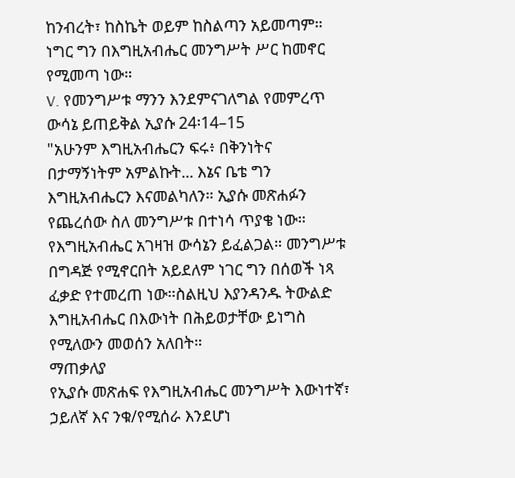ከንብረት፣ ከስኬት ወይም ከስልጣን አይመጣም። ነግር ግን በእግዚአብሔር መንግሥት ሥር ከመኖር የሚመጣ ነው።
V. የመንግሥቱ ማንን እንደምናገለግል የመምረጥ ውሳኔ ይጠይቅል ኢያሱ 24፡14–15
"አሁንም እግዚአብሔርን ፍሩ፥ በቅንነትና በታማኝነትም አምልኩት... እኔና ቤቴ ግን እግዚአብሔርን እናመልካለን። ኢያሱ መጽሐፉን የጨረሰው ስለ መንግሥቱ በተነሳ ጥያቄ ነው። የእግዚአብሔር አገዛዝ ውሳኔን ይፈልጋል። መንግሥቱ በግዳጅ የሚኖርበት አይደለም ነገር ግን በሰወች ነጻ ፈቃድ የተመረጠ ነው።ስልዚህ እያንዳንዱ ትውልድ እግዚአብሔር በእውነት በሕይወታቸው ይነግስ የሚለውን መወሰን አለበት።
ማጠቃለያ
የኢያሱ መጽሐፍ የእግዚአብሔር መንግሥት እውነተኛ፣ ኃይለኛ እና ንቁ/የሚሰራ እንደሆነ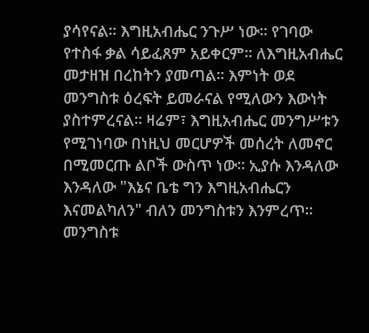ያሳየናል። እግዚአብሔር ንጉሥ ነው። የገባው የተስፋ ቃል ሳይፈጸም አይቀርም። ለእግዚአብሔር መታዘዝ በረከትን ያመጣል። እምነት ወደ መንግስቱ ዕረፍት ይመራናል የሚለውን እውነት ያስተምረናል። ዛሬም፣ እግዚአብሔር መንግሥቱን የሚገነባው በነዚህ መርሆዎች መሰረት ለመኖር በሚመርጡ ልቦች ውስጥ ነው። ኢያሱ እንዳለው እንዳለው "እኔና ቤቴ ግን እግዚአብሔርን እናመልካለን" ብለን መንግስቱን እንምረጥ። መንግስቱ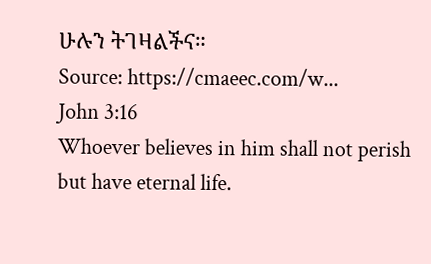ሁሉን ትገዛልችና።
Source: https://cmaeec.com/w...
John 3:16
Whoever believes in him shall not perish but have eternal life.